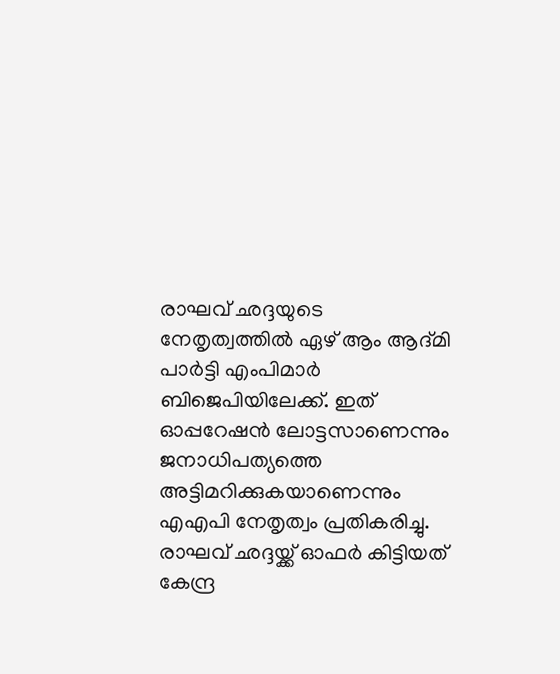രാഘവ് ഛദ്ദയുടെ നേതൃത്വത്തിൽ ഏഴ് ആം ആദ്മി പാർട്ടി എംപിമാർ ബിജെപിയിലേക്ക്. ഇത് ഓപ്പറേഷൻ ലോട്ടസാണെന്നും ജനാധിപത്യത്തെ അട്ടിമറിക്കുകയാണെന്നും എഎപി നേതൃത്വം പ്രതികരിച്ചു. രാഘവ് ഛദ്ദയ്ക്ക് ഓഫർ കിട്ടിയത് കേന്ദ്ര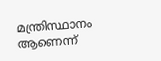മന്ത്രിസ്ഥാനം ആണെന്ന്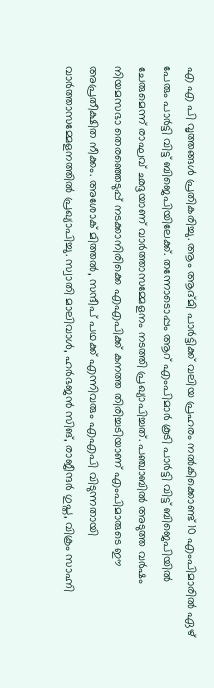എ എ പി വൃത്തങ്ങൾ പ്രതികരിച്ചു. ആം ആദ്മി പാർട്ടിക്ക് വലിയ പ്രഹരം നൽകിക്കൊണ്ട് 10 എംപിമാരിൽ ഏഴ് പേരും പാർട്ടി വിട്ട് ബിജെപിയിലേക്ക്. തന്നോടൊപ്പം ആറ് എംപിമാർ കൂടി പാർട്ടി വിട്ട് ബിജെപിയിൽ ചേരുമെന്ന് രാഘവ് ഛദ്ദയാണ് വാർത്താസമ്മേളനം നടത്തി പ്രഖ്യാപിച്ചത്. പഞ്ചാബിൽ അടുത്ത വർഷം നിയമസഭാ തെരഞ്ഞെടുപ്പ് നടക്കാനിരിക്കെ എഎപിക്ക് കനത്ത തിരിച്ചടിയാണ് എംപിമാരുടെ ഈ അപ്രതീക്ഷിത നീക്കം. അശോക് മിത്തൽ, സന്ദീപ് പഥക്ക് എന്നിവരും എഎപി വിടുന്നതായി വാർത്താസമ്മേളനത്തിൽ പ്രഖ്യാപിച്ചു. സ്വാതി മാലിവാൾ, ഹർഭജൻ സിങ്, രാജീന്ദർ ഗുപ്ത, വിക്രം സാഹ്നി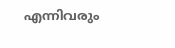എന്നിവരും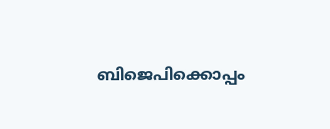ബിജെപിക്കൊപ്പം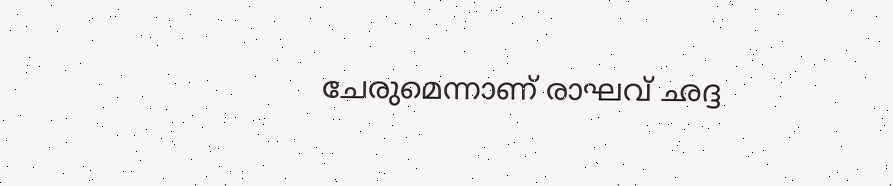ചേരുമെന്നാണ് രാഘവ് ഛദ്ദ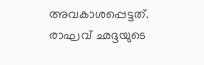അവകാശപ്പെട്ടത്.
രാഘവ് ഛദ്ദയുടെ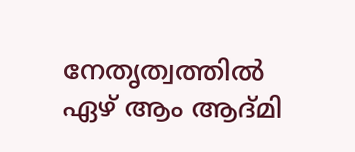നേതൃത്വത്തിൽ ഏഴ് ആം ആദ്മി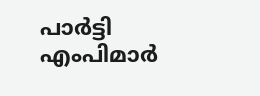പാർട്ടി എംപിമാർ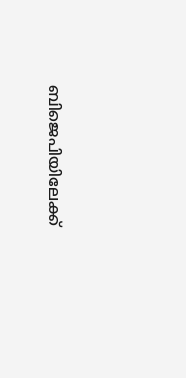ബിജെപിയിലേക്ക്